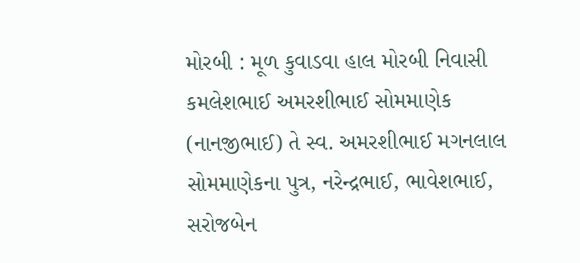મોરબી : મૂળ કુવાડવા હાલ મોરબી નિવાસી કમલેશભાઈ અમરશીભાઈ સોમમાણેક (નાનજીભાઈ) તે સ્વ. અમરશીભાઈ મગનલાલ સોમમાણેકના પુત્ર, નરેન્દ્રભાઈ, ભાવેશભાઈ, સરોજબેન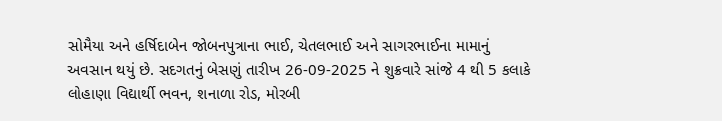સોમૈયા અને હર્ષિદાબેન જોબનપુત્રાના ભાઈ, ચેતલભાઈ અને સાગરભાઈના મામાનું અવસાન થયું છે. સદગતનું બેસણું તારીખ 26-09-2025 ને શુક્રવારે સાંજે 4 થી 5 કલાકે લોહાણા વિદ્યાર્થી ભવન, શનાળા રોડ, મોરબી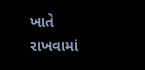ખાતે રાખવામાં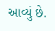આવ્યું છે.